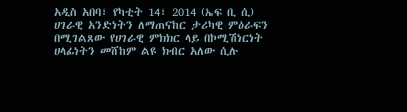አዲስ አበባ፣ የካቲት 14፣ 2014 (ኤፍ ቢ ሲ) ሀገራዊ አንድነትን ለማጠናከር ታሪካዊ ምዕራፍን በሚገልጸው የሀገራዊ ምክክር ላይ በኮሚሽነርነት ሀላፊነትን መሸከም ልዩ ክብር አለው ሲሉ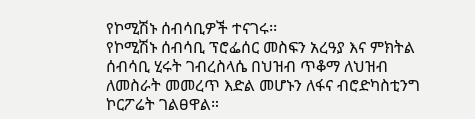የኮሚሽኑ ሰብሳቢዎች ተናገሩ፡፡
የኮሚሽኑ ሰብሳቢ ፕሮፌሰር መስፍን አረዓያ እና ምክትል ሰብሳቢ ሂሩት ገብረስላሴ በህዝብ ጥቆማ ለህዝብ ለመስራት መመረጥ እድል መሆኑን ለፋና ብሮድካስቲንግ ኮርፖሬት ገልፀዋል።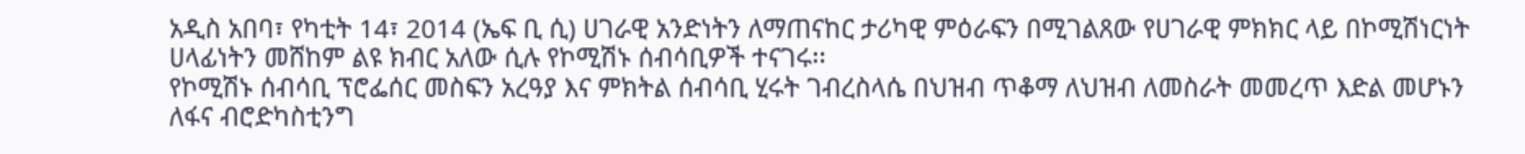አዲስ አበባ፣ የካቲት 14፣ 2014 (ኤፍ ቢ ሲ) ሀገራዊ አንድነትን ለማጠናከር ታሪካዊ ምዕራፍን በሚገልጸው የሀገራዊ ምክክር ላይ በኮሚሽነርነት ሀላፊነትን መሸከም ልዩ ክብር አለው ሲሉ የኮሚሽኑ ሰብሳቢዎች ተናገሩ፡፡
የኮሚሽኑ ሰብሳቢ ፕሮፌሰር መስፍን አረዓያ እና ምክትል ሰብሳቢ ሂሩት ገብረስላሴ በህዝብ ጥቆማ ለህዝብ ለመስራት መመረጥ እድል መሆኑን ለፋና ብሮድካስቲንግ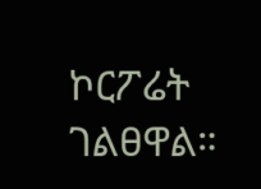ኮርፖሬት ገልፀዋል።